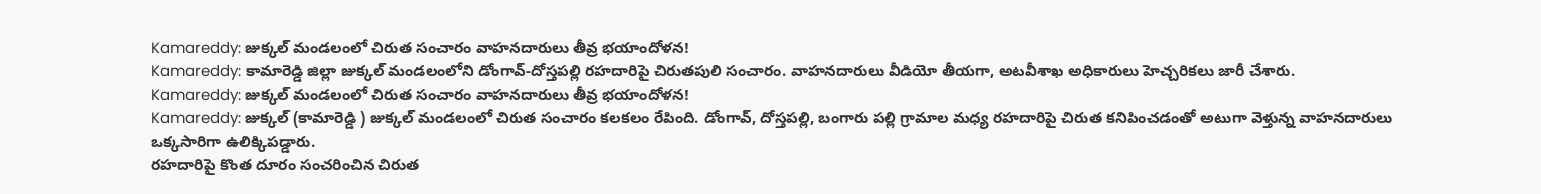Kamareddy: జుక్కల్ మండలంలో చిరుత సంచారం వాహనదారులు తీవ్ర భయాందోళన!
Kamareddy: కామారెడ్డి జిల్లా జుక్కల్ మండలంలోని డోంగావ్-దోస్తపల్లి రహదారిపై చిరుతపులి సంచారం. వాహనదారులు వీడియో తీయగా, అటవీశాఖ అధికారులు హెచ్చరికలు జారీ చేశారు.
Kamareddy: జుక్కల్ మండలంలో చిరుత సంచారం వాహనదారులు తీవ్ర భయాందోళన!
Kamareddy: జుక్కల్ (కామారెడ్డి ) జుక్కల్ మండలంలో చిరుత సంచారం కలకలం రేపింది. డోంగావ్, దోస్తపల్లి, బంగారు పల్లి గ్రామాల మధ్య రహదారిపై చిరుత కనిపించడంతో అటుగా వెళ్తున్న వాహనదారులు ఒక్కసారిగా ఉలిక్కిపడ్డారు.
రహదారిపై కొంత దూరం సంచరించిన చిరుత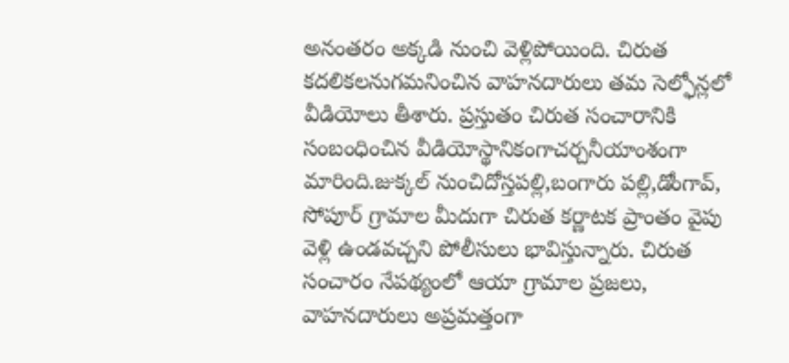అనంతరం అక్కడి నుంచి వెళ్లిపోయింది. చిరుత కదలికలనుగమనించిన వాహనదారులు తమ సెల్ఫోన్లలో వీడియోలు తీశారు. ప్రస్తుతం చిరుత సంచారానికి సంబంధించిన వీడియోస్థానికంగాచర్చనీయాంశంగా మారింది.జుక్కల్ నుంచిదోస్తపల్లి,బంగారు పల్లి,డోంగావ్, సోపూర్ గ్రామాల మీదుగా చిరుత కర్ణాటక ప్రాంతం వైపు వెళ్లి ఉండవచ్చని పోలీసులు భావిస్తున్నారు. చిరుత సంచారం నేపథ్యంలో ఆయా గ్రామాల ప్రజలు, వాహనదారులు అప్రమత్తంగా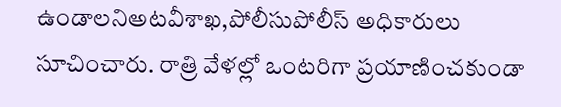ఉండాలనిఅటవీశాఖ,పోలీసుపోలీస్ అధికారులు సూచించారు. రాత్రి వేళల్లో ఒంటరిగా ప్రయాణించకుండా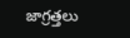జాగ్రత్తలు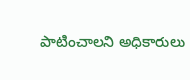పాటించాలని అధికారులు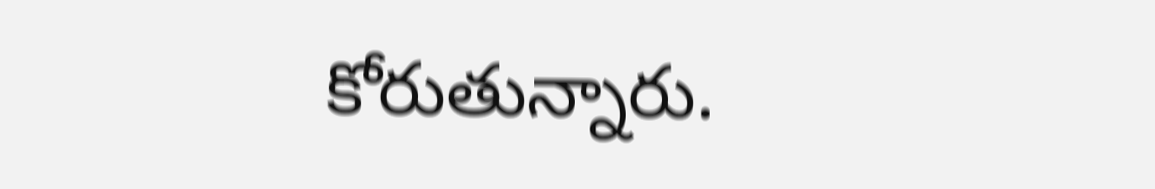కోరుతున్నారు.